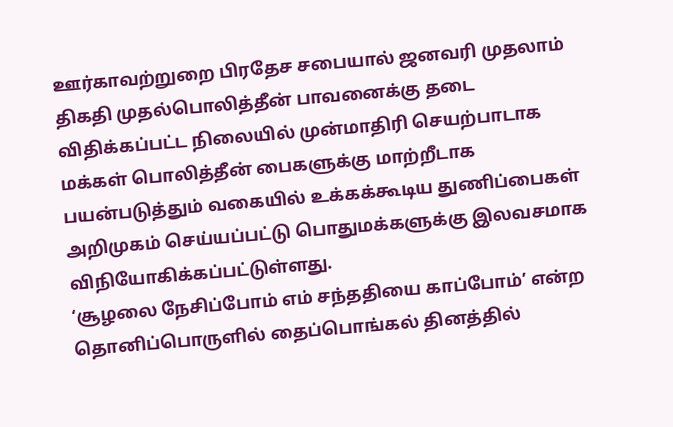ஊர்காவற்றுறை பிரதேச சபையால் ஜனவரி முதலாம் திகதி முதல்பொலித்தீன் பாவனைக்கு தடை விதிக்கப்பட்ட நிலையில் முன்மாதிரி செயற்பாடாக மக்கள் பொலித்தீன் பைகளுக்கு மாற்றீடாக பயன்படுத்தும் வகையில் உக்கக்கூடிய துணிப்பைகள் அறிமுகம் செய்யப்பட்டு பொதுமக்களுக்கு இலவசமாக விநியோகிக்கப்பட்டுள்ளது.
‘சூழலை நேசிப்போம் எம் சந்ததியை காப்போம்’ என்ற தொனிப்பொருளில் தைப்பொங்கல் தினத்தில்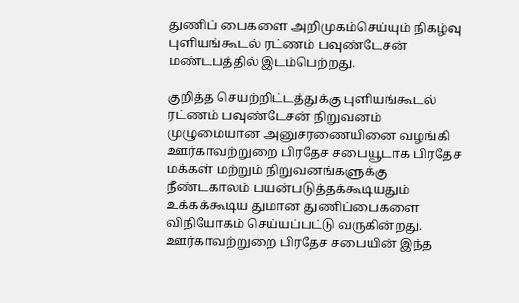துணிப் பைகளை அறிமுகம்செய்யும் நிகழ்வு புளியங்கூடல் ரட்ணம் பவுண்டேசன் மண்டபத்தில் இடம்பெற்றது.

குறித்த செயற்றிட்டத்துக்கு புளியங்கூடல் ரட்ணம் பவுண்டேசன் நிறுவனம் முழுமையான அனுசரணையினை வழங்கி ஊர்காவற்றுறை பிரதேச சபையூடாக பிரதேச மக்கள் மற்றும் நிறுவனங்களுக்கு நீண்டகாலம் பயன்படுத்தக்கூடியதும் உக்கக்கூடிய துமான துணிப்பைகளை விநியோகம் செய்யப்பட்டு வருகின்றது.
ஊர்காவற்றுறை பிரதேச சபையின் இந்த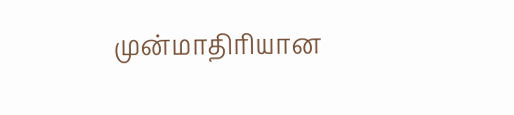முன்மாதிரியான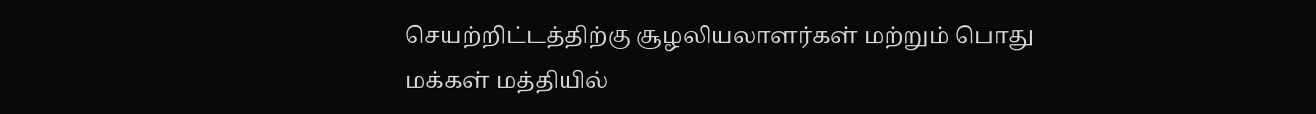செயற்றிட்டத்திற்கு சூழலியலாளர்கள் மற்றும் பொது மக்கள் மத்தியில்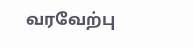வரவேற்பு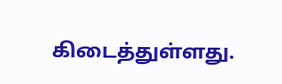கிடைத்துள்ளது.